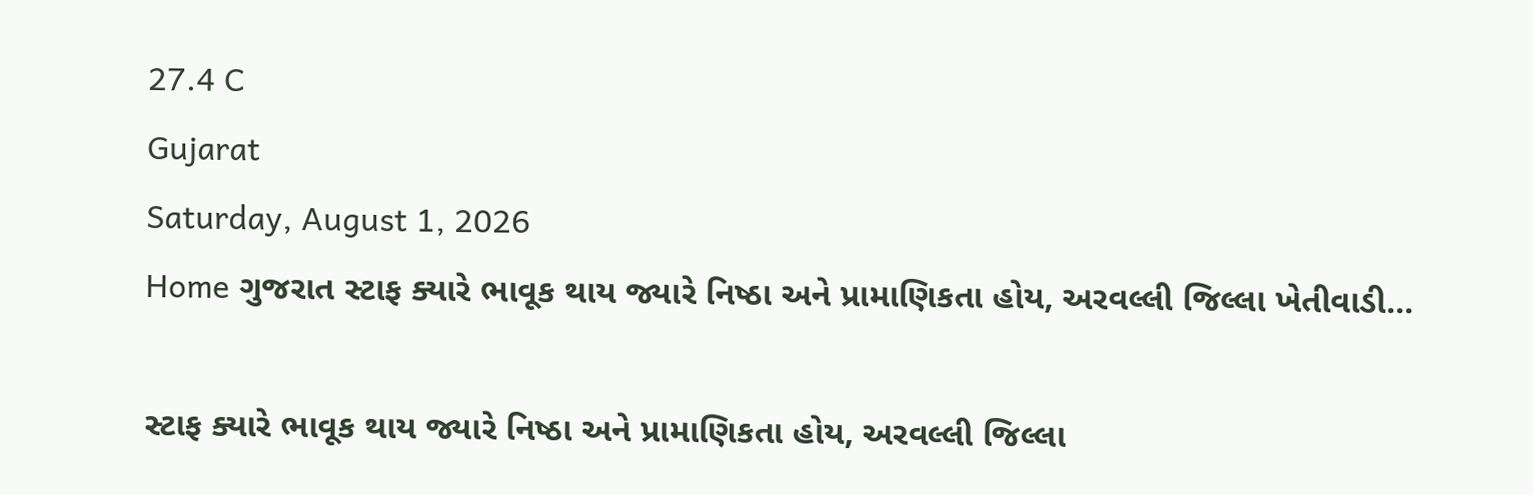27.4 C
Gujarat
Saturday, August 1, 2026
Home ગુજરાત સ્ટાફ ક્યારે ભાવૂક થાય જ્યારે નિષ્ઠા અને પ્રામાણિકતા હોય, અરવલ્લી જિલ્લા ખેતીવાડી...

સ્ટાફ ક્યારે ભાવૂક થાય જ્યારે નિષ્ઠા અને પ્રામાણિકતા હોય, અરવલ્લી જિલ્લા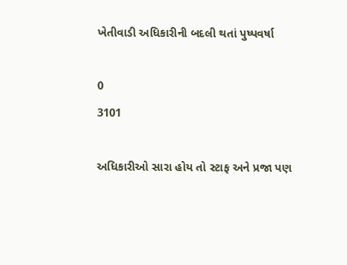ખેતીવાડી અધિકારીની બદલી થતાં પુષ્પવર્ષા

0
3101

અધિકારીઓ સારા હોય તો સ્ટાફ અને પ્રજા પણ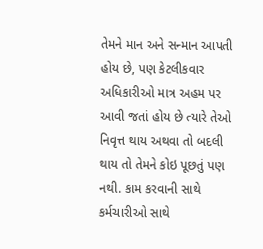તેમને માન અને સન્માન આપતી હોય છે, પણ કેટલીકવાર અધિકારીઓ માત્ર અહમ પર આવી જતાં હોય છે ત્યારે તેઓ નિવૃત્ત થાય અથવા તો બદલી થાય તો તેમને કોઇ પૂછતું પણ નથી. કામ કરવાની સાથે કર્મચારીઓ સાથે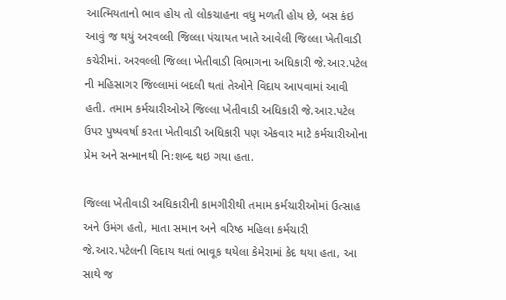આત્મિયતાનો ભાવ હોય તો લોકચાહના વધુ મળતી હોય છે, બસ કંઇ આવું જ થયું અરવલ્લી જિલ્લા પંચાયત ખાતે આવેલી જિલ્લા ખેતીવાડી કચેરીમાં. અરવલ્લી જિલ્લા ખેતીવાડી વિભાગના અધિકારી જે.આર.પટેલ ની મહિસાગર જિલ્લામાં બદલી થતાં તેઓને વિદાય આપવામાં આવી હતી. તમામ કર્મચારીઓએ જિલ્લા ખેતીવાડી અધિકારી જે.આર.પટેલ ઉપર પુષ્પવર્ષા કરતા ખેતીવાડી અધિકારી પણ એકવાર માટે કર્મચારીઓના પ્રેમ અને સન્માનથી નિ:શબ્દ થઇ ગયા હતા.

જિલ્લા ખેતીવાડી અધિકારીની કામગીરીથી તમામ કર્મચારીઓમાં ઉત્સાહ અને ઉમંગ હતો, માતા સમાન અને વરિષ્ઠ મહિલા કર્મચારી જે.આર.પટેલની વિદાય થતાં ભાવૂક થયેલા કેમેરામાં કેદ થયા હતા, આ સાથે જ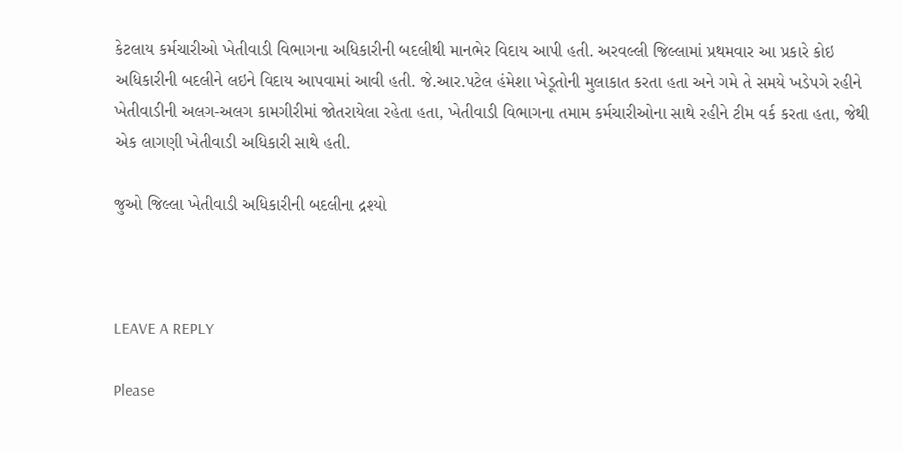કેટલાય કર્મચારીઓ ખેતીવાડી વિભાગના અધિકારીની બદલીથી માનભેર વિદાય આપી હતી. અરવલ્લી જિલ્લામાં પ્રથમવાર આ પ્રકારે કોઇ અધિકારીની બદલીને લઇને વિદાય આપવામાં આવી હતી. જે.આર.પટેલ હંમેશા ખેડૂતોની મુલાકાત કરતા હતા અને ગમે તે સમયે ખડેપગે રહીને ખેતીવાડીની અલગ-અલગ કામગીરીમાં જોતરાયેલા રહેતા હતા, ખેતીવાડી વિભાગના તમામ કર્મચારીઓના સાથે રહીને ટીમ વર્ક કરતા હતા, જેથી એક લાગણી ખેતીવાડી અધિકારી સાથે હતી.

જુઓ જિલ્લા ખેતીવાડી અધિકારીની બદલીના દ્રશ્યો



LEAVE A REPLY

Please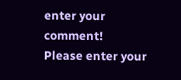enter your comment!
Please enter your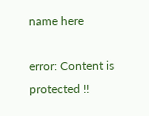name here

error: Content is protected !!